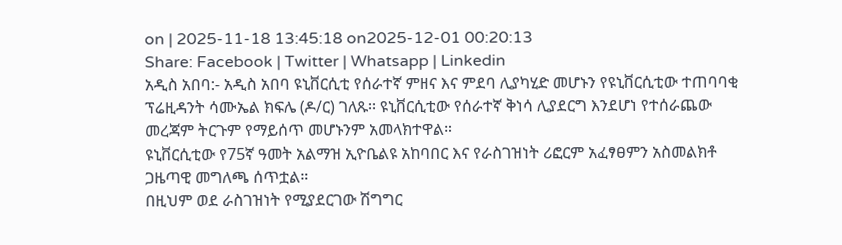on | 2025-11-18 13:45:18 on2025-12-01 00:20:13
Share: Facebook | Twitter | Whatsapp | Linkedin
አዲስ አበባ:- አዲስ አበባ ዩኒቨርሲቲ የሰራተኛ ምዘና እና ምደባ ሊያካሂድ መሆኑን የዩኒቨርሲቲው ተጠባባቂ ፕሬዚዳንት ሳሙኤል ክፍሌ (ዶ/ር) ገለጹ፡፡ ዩኒቨርሲቲው የሰራተኛ ቅነሳ ሊያደርግ እንደሆነ የተሰራጨው መረጃም ትርጉም የማይሰጥ መሆኑንም አመላክተዋል።
ዩኒቨርሲቲው የ75ኛ ዓመት አልማዝ ኢዮቤልዩ አከባበር እና የራስገዝነት ሪፎርም አፈፃፀምን አስመልክቶ ጋዜጣዊ መግለጫ ሰጥቷል።
በዚህም ወደ ራስገዝነት የሚያደርገው ሽግግር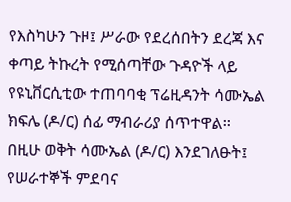የእስካሁን ጉዞ፤ ሥራው የደረሰበትን ደረጃ እና ቀጣይ ትኩረት የሚሰጣቸው ጉዳዮች ላይ የዩኒቨርሲቲው ተጠባባቂ ፕሬዚዳንት ሳሙኤል ክፍሌ (ዶ/ር) ሰፊ ማብራሪያ ሰጥተዋል፡፡
በዚሁ ወቅት ሳሙኤል (ዶ/ር) እንደገለፁት፤ የሠራተኞች ምደባና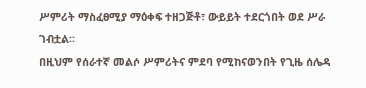ሥምሪት ማስፈፀሚያ ማዕቀፍ ተዘጋጅቶ፣ ውይይት ተደርጎበት ወደ ሥራ ገብቷል፡፡
በዚህም የሰራተኛ መልሶ ሥምሪትና ምደባ የሚከናወንበት የጊዜ ሰሌዳ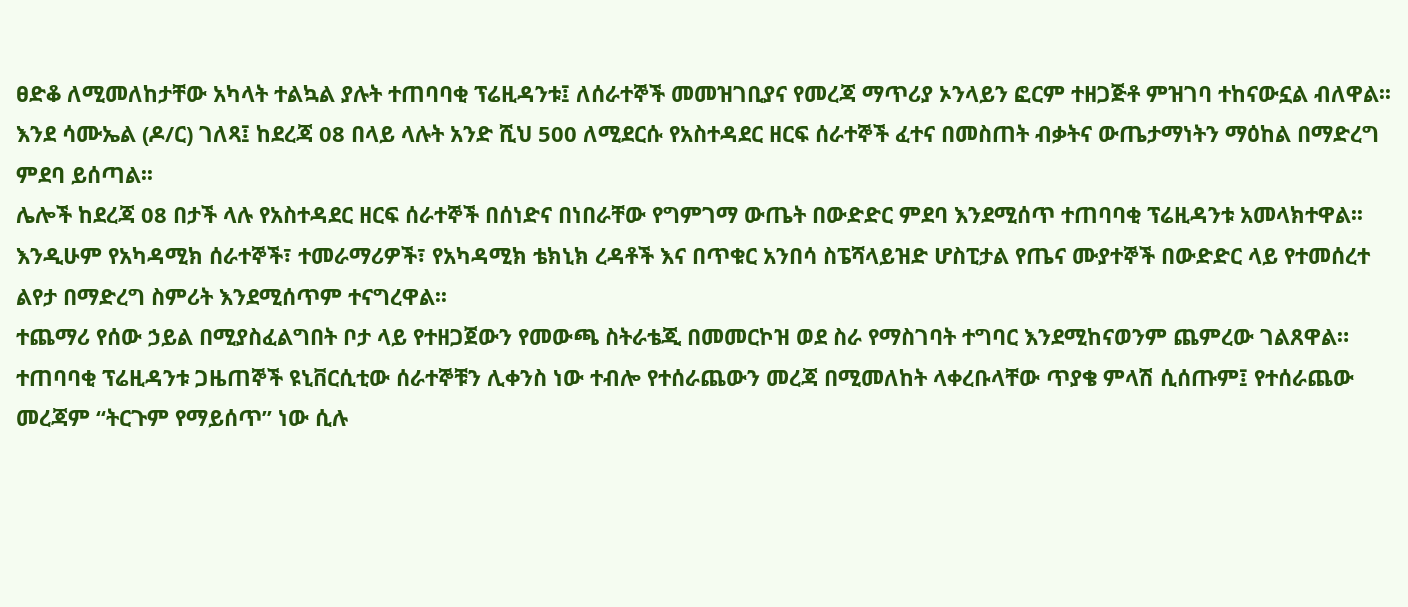ፀድቆ ለሚመለከታቸው አካላት ተልኳል ያሉት ተጠባባቂ ፕሬዚዳንቱ፤ ለሰራተኞች መመዝገቢያና የመረጃ ማጥሪያ ኦንላይን ፎርም ተዘጋጅቶ ምዝገባ ተከናውኗል ብለዋል፡፡
እንደ ሳሙኤል (ዶ/ር) ገለጻ፤ ከደረጃ 08 በላይ ላሉት አንድ ሺህ 500 ለሚደርሱ የአስተዳደር ዘርፍ ሰራተኞች ፈተና በመስጠት ብቃትና ውጤታማነትን ማዕከል በማድረግ ምደባ ይሰጣል፡፡
ሌሎች ከደረጃ 08 በታች ላሉ የአስተዳደር ዘርፍ ሰራተኞች በሰነድና በነበራቸው የግምገማ ውጤት በውድድር ምደባ እንደሚሰጥ ተጠባባቂ ፕሬዚዳንቱ አመላክተዋል፡፡
እንዲሁም የአካዳሚክ ሰራተኞች፣ ተመራማሪዎች፣ የአካዳሚክ ቴክኒክ ረዳቶች እና በጥቁር አንበሳ ስፔሻላይዝድ ሆስፒታል የጤና ሙያተኞች በውድድር ላይ የተመሰረተ ልየታ በማድረግ ስምሪት እንደሚሰጥም ተናግረዋል፡፡
ተጨማሪ የሰው ኃይል በሚያስፈልግበት ቦታ ላይ የተዘጋጀውን የመውጫ ስትራቴጂ በመመርኮዝ ወደ ስራ የማስገባት ተግባር እንደሚከናወንም ጨምረው ገልጸዋል።
ተጠባባቂ ፕሬዚዳንቱ ጋዜጠኞች ዩኒቨርሲቲው ሰራተኞቹን ሊቀንስ ነው ተብሎ የተሰራጨውን መረጃ በሚመለከት ላቀረቡላቸው ጥያቄ ምላሽ ሲሰጡም፤ የተሰራጨው መረጃም “ትርጉም የማይሰጥ” ነው ሲሉ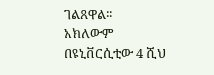ገልጸዋል፡፡
አክለውም በዩኒቨርሲቲው 4 ሺህ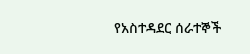የአስተዳደር ሰራተኞች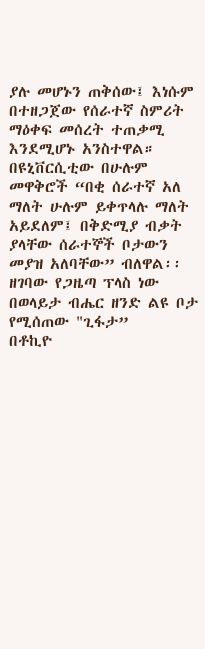ያሉ መሆኑን ጠቅሰው፤ እነሱም በተዘጋጀው የሰራተኛ ስምሪት ማዕቀፍ መሰረት ተጠቃሚ እንደሚሆኑ አንስተዋል።
በዩኒቨርሲቲው በሁሉም መዋቅሮች “በቂ ሰራተኛ አለ ማለት ሁሉም ይቀጥላሉ ማለት አይደለም፤ በቅድሚያ ብቃት ያላቸው ሰራተኞች ቦታውን መያዝ አለባቸው” ብለዋል፡፡
ዘገባው የጋዜጣ ፕላስ ነው
በወላይታ ብሔር ዘንድ ልዩ ቦታ የሚሰጠው "ጊፋታ”
በቶኪዮ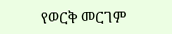የወርቅ መርገም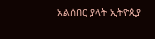አልሰበር ያላት ኢትዮጲያ